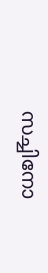സച്ചിനോ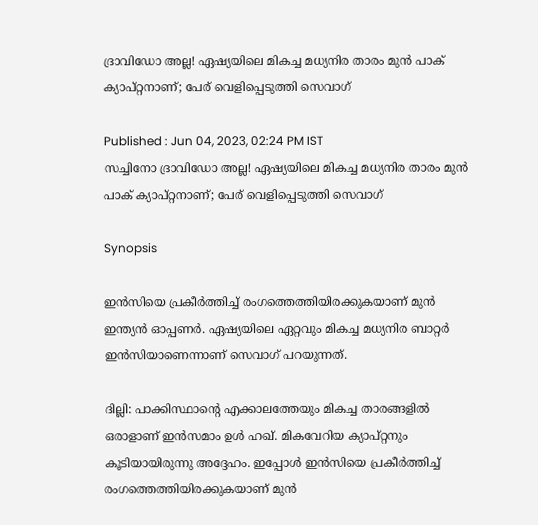ദ്രാവിഡോ അല്ല! ഏഷ്യയിലെ മികച്ച മധ്യനിര താരം മുന്‍ പാക് ക്യാപ്റ്റനാണ്; പേര് വെളിപ്പെടുത്തി സെവാഗ്

Published : Jun 04, 2023, 02:24 PM IST
സച്ചിനോ ദ്രാവിഡോ അല്ല! ഏഷ്യയിലെ മികച്ച മധ്യനിര താരം മുന്‍ പാക് ക്യാപ്റ്റനാണ്; പേര് വെളിപ്പെടുത്തി സെവാഗ്

Synopsis

ഇന്‍സിയെ പ്രകീര്‍ത്തിച്ച് രംഗത്തെത്തിയിരക്കുകയാണ് മുന്‍ ഇന്ത്യന്‍ ഓപ്പണര്‍. ഏഷ്യയിലെ ഏറ്റവും മികച്ച മധ്യനിര ബാറ്റര്‍ ഇന്‍സിയാണെന്നാണ് സെവാഗ് പറയുന്നത്.

ദില്ലി: പാക്കിസ്ഥാന്റെ എക്കാലത്തേയും മികച്ച താരങ്ങളില്‍ ഒരാളാണ് ഇന്‍സമാം ഉള്‍ ഹഖ്. മികവേറിയ ക്യാപ്റ്റനും കൂടിയായിരുന്നു അദ്ദേഹം. ഇപ്പോള്‍ ഇന്‍സിയെ പ്രകീര്‍ത്തിച്ച് രംഗത്തെത്തിയിരക്കുകയാണ് മുന്‍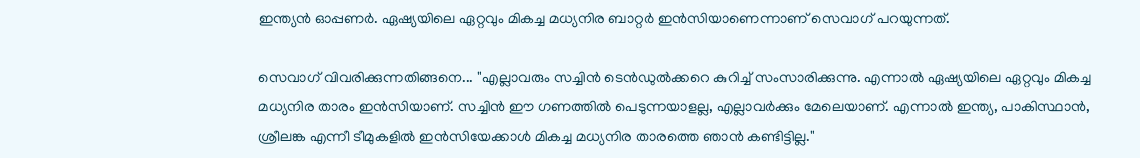ഇന്ത്യന്‍ ഓപ്പണര്‍. ഏഷ്യയിലെ ഏറ്റവും മികച്ച മധ്യനിര ബാറ്റര്‍ ഇന്‍സിയാണെന്നാണ് സെവാഗ് പറയുന്നത്.

സെവാഗ് വിവരിക്കുന്നതിങ്ങനെ... ''എല്ലാവരും സച്ചിന്‍ ടെന്‍ഡുല്‍ക്കറെ കുറിച്ച് സംസാരിക്കുന്നു. എന്നാല്‍ ഏഷ്യയിലെ ഏറ്റവും മികച്ച മധ്യനിര താരം ഇന്‍സിയാണ്. സച്ചിന്‍ ഈ ഗണത്തില്‍ പെടുന്നയാളല്ല, എല്ലാവര്‍ക്കും മേലെയാണ്. എന്നാല്‍ ഇന്ത്യ, പാകിസ്ഥാന്‍, ശ്രീലങ്ക എന്നീ ടീമുകളില്‍ ഇന്‍സിയേക്കാള്‍ മികച്ച മധ്യനിര താരത്തെ ഞാന്‍ കണ്ടിട്ടില്ല.''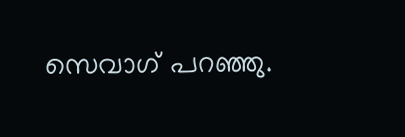സെവാഗ് പറഞ്ഞു.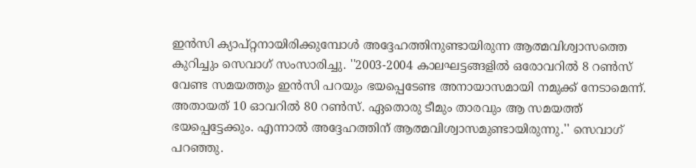ഇന്‍സി ക്യാപ്റ്റനായിരിക്കുമ്പോള്‍ അദ്ദേഹത്തിനുണ്ടായിരുന്ന ആത്മവിശ്വാസത്തെ കുറിച്ചും സെവാഗ് സംസാരിച്ചു. ''2003-2004 കാലഘട്ടങ്ങളില്‍ ഒരോവറില്‍ 8 റണ്‍സ് വേണ്ട സമയത്തും ഇന്‍സി പറയും ഭയപ്പെടേണ്ട അനായാസമായി നമുക്ക് നേടാമെന്ന്. അതായത് 10 ഓവറില്‍ 80 റണ്‍സ്. ഏതൊരു ടീമും താരവും ആ സമയത്ത് ഭയപ്പെട്ടേക്കും. എന്നാല്‍ അദ്ദേഹത്തിന് ആത്മവിശ്വാസമുണ്ടായിരുന്നു.'' സെവാഗ് പറഞ്ഞു.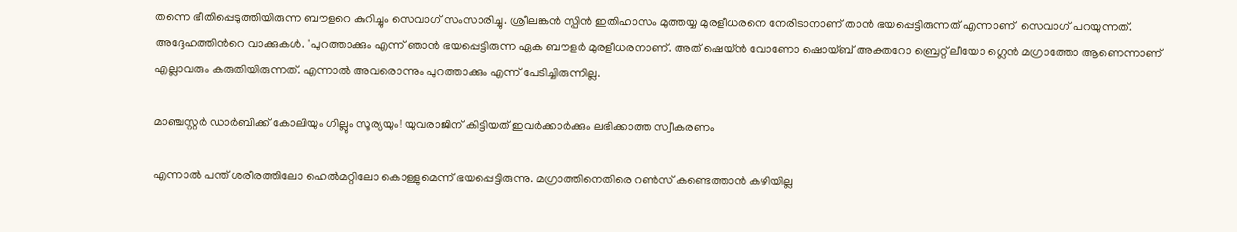തന്നെ ഭീതിപ്പെടുത്തിയിരുന്ന ബൗളറെ കുറിച്ചും സെവാഗ് സംസാരിച്ചു. ശ്രീലങ്കന്‍ സ്പിന്‍ ഇതിഹാസം മുത്തയ്യ മുരളീധരനെ നേരിടാനാണ് താന്‍ ഭയപ്പെട്ടിരുന്നത് എന്നാണ്  സെവാഗ് പറയുന്നത്. അദ്ദേഹത്തിന്‍റെ വാക്കുകള്‍. 'പുറത്താക്കും എന്ന് ഞാന്‍ ഭയപ്പെട്ടിരുന്ന ഏക ബൗളര്‍ മുരളീധരനാണ്. അത് ഷെയ്ന്‍ വോണോ ഷൊയ്ബ് അക്തറോ ബ്രെറ്റ് ലീയോ ഗ്ലെന്‍ മഗ്രാത്തോ ആണെന്നാണ് എല്ലാവരും കരുതിയിരുന്നത്. എന്നാല്‍ അവരൊന്നും പുറത്താക്കും എന്ന് പേടിച്ചിരുന്നില്ല.

മാഞ്ചസ്റ്റര്‍ ഡാര്‍ബിക്ക് കോലിയും ഗില്ലും സൂര്യയും! യുവരാജിന് കിട്ടിയത് ഇവര്‍ക്കാര്‍ക്കും ലഭിക്കാത്ത സ്വീകരണം

എന്നാല്‍ പന്ത് ശരീരത്തിലോ ഹെല്‍മറ്റിലോ കൊള്ളുമെന്ന് ഭയപ്പെട്ടിരുന്നു. മഗ്രാത്തിനെതിരെ റണ്‍സ് കണ്ടെത്താന്‍ കഴിയില്ല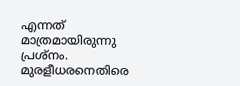എന്നത് മാത്രമായിരുന്നു പ്രശ്നം. മുരളീധരനെതിരെ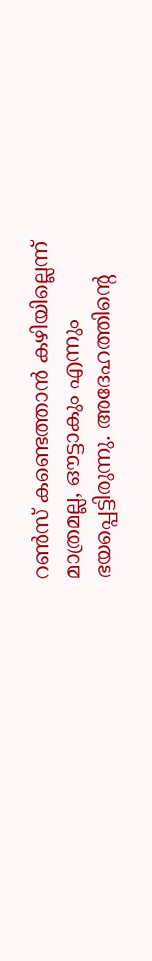റണ്‍സ് കണ്ടെത്താന്‍ കഴിയില്ലെന്ന് മാത്രമല്ല, ഔട്ടാകും എന്നും ഭയപ്പെട്ടിരുന്നു. അദേഹത്തിന്റെ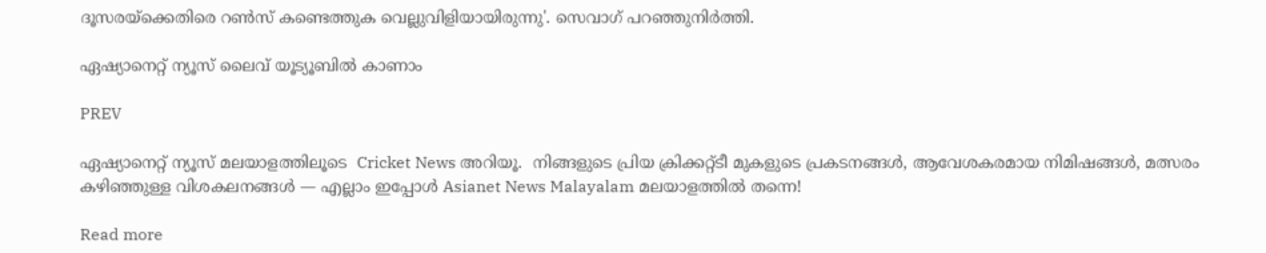ദൂസരയ്ക്കെതിരെ റണ്‍സ് കണ്ടെത്തുക വെല്ലുവിളിയായിരുന്നു'. സെവാഗ് പറഞ്ഞുനിര്‍ത്തി.

ഏഷ്യാനെറ്റ് ന്യൂസ് ലൈവ് യൂട്യൂബിൽ കാണാം

PREV

ഏഷ്യാനെറ്റ് ന്യൂസ് മലയാളത്തിലൂടെ  Cricket News അറിയൂ.  നിങ്ങളുടെ പ്രിയ ക്രിക്കറ്റ്ടീ മുകളുടെ പ്രകടനങ്ങൾ, ആവേശകരമായ നിമിഷങ്ങൾ, മത്സരം കഴിഞ്ഞുള്ള വിശകലനങ്ങൾ — എല്ലാം ഇപ്പോൾ Asianet News Malayalam മലയാളത്തിൽ തന്നെ!

Read more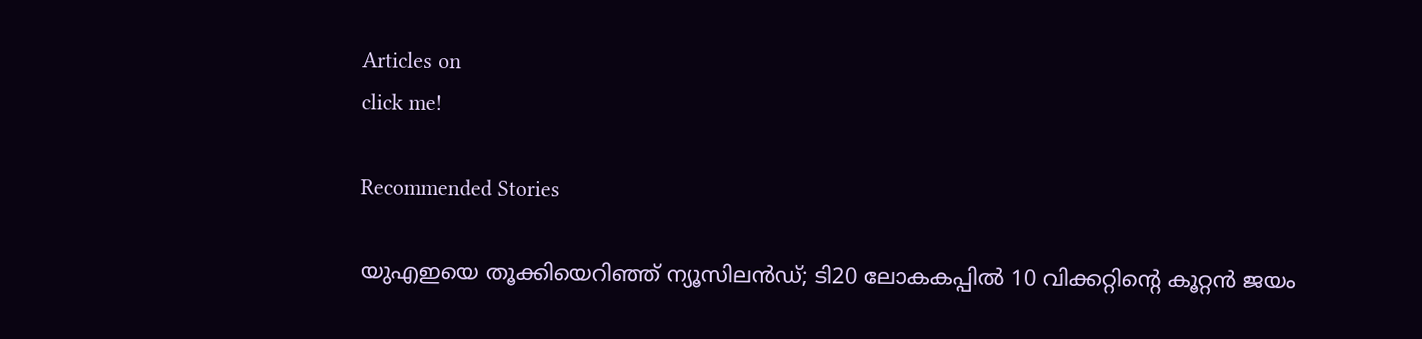Articles on
click me!

Recommended Stories

യുഎഇയെ തൂക്കിയെറിഞ്ഞ് ന്യൂസിലന്‍ഡ്; ടി20 ലോകകപ്പില്‍ 10 വിക്കറ്റിന്റെ കൂറ്റന്‍ ജയം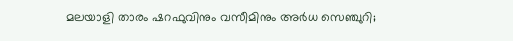മലയാളി താരം ഷറഫുവിനും വസീമിനും അര്‍ധ സെഞ്ചുറി;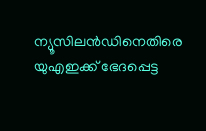ന്യൂസിലന്‍ഡിനെതിരെ യുഎഇക്ക് ഭേദപ്പെട്ട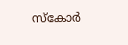സ്‌കോര്‍